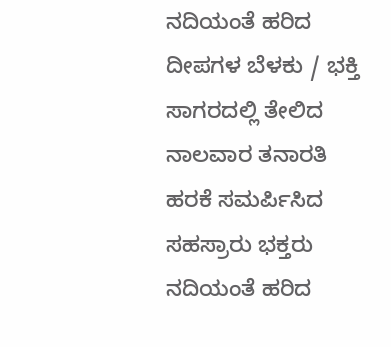ನದಿಯಂತೆ ಹರಿದ ದೀಪಗಳ ಬೆಳಕು / ಭಕ್ತಿ ಸಾಗರದಲ್ಲಿ ತೇಲಿದ ನಾಲವಾರ ತನಾರತಿ ಹರಕೆ ಸಮರ್ಪಿಸಿದ ಸಹಸ್ರಾರು ಭಕ್ತರು
ನದಿಯಂತೆ ಹರಿದ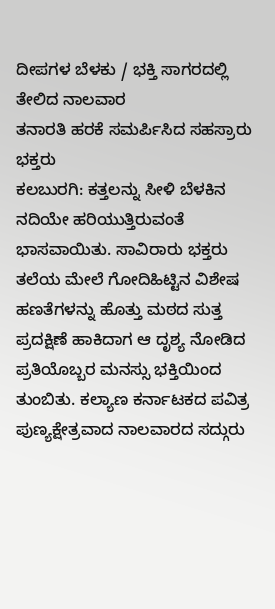ದೀಪಗಳ ಬೆಳಕು / ಭಕ್ತಿ ಸಾಗರದಲ್ಲಿ ತೇಲಿದ ನಾಲವಾರ
ತನಾರತಿ ಹರಕೆ ಸಮರ್ಪಿಸಿದ ಸಹಸ್ರಾರು ಭಕ್ತರು
ಕಲಬುರಗಿ: ಕತ್ತಲನ್ನು ಸೀಳಿ ಬೆಳಕಿನ ನದಿಯೇ ಹರಿಯುತ್ತಿರುವಂತೆ ಭಾಸವಾಯಿತು. ಸಾವಿರಾರು ಭಕ್ತರು ತಲೆಯ ಮೇಲೆ ಗೋದಿಹಿಟ್ಟಿನ ವಿಶೇಷ ಹಣತೆಗಳನ್ನು ಹೊತ್ತು ಮಠದ ಸುತ್ತ ಪ್ರದಕ್ಷಿಣೆ ಹಾಕಿದಾಗ ಆ ದೃಶ್ಯ ನೋಡಿದ ಪ್ರತಿಯೊಬ್ಬರ ಮನಸ್ಸು ಭಕ್ತಿಯಿಂದ ತುಂಬಿತು. ಕಲ್ಯಾಣ ಕರ್ನಾಟಕದ ಪವಿತ್ರ ಪುಣ್ಯಕ್ಷೇತ್ರವಾದ ನಾಲವಾರದ ಸದ್ಗುರು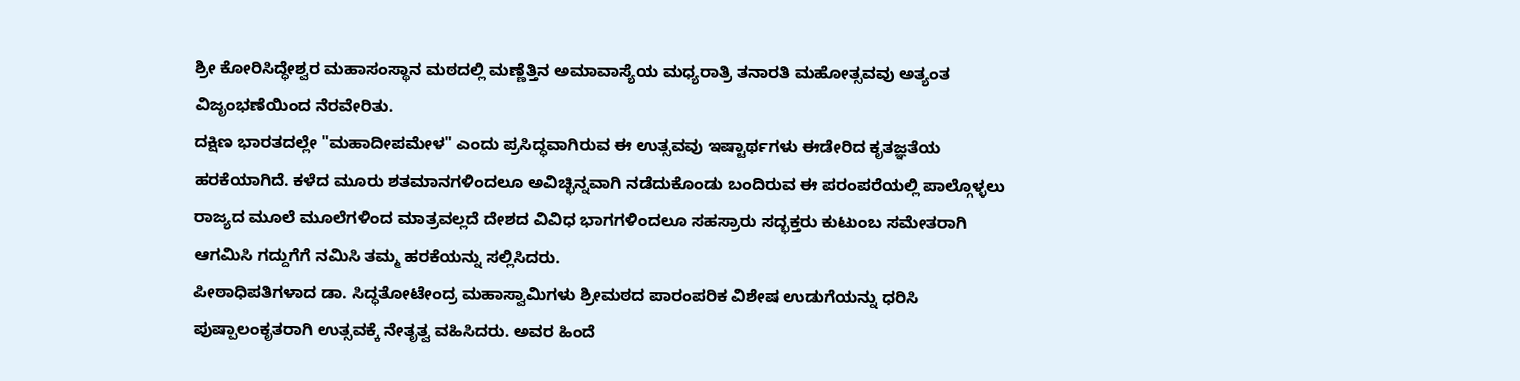ಶ್ರೀ ಕೋರಿಸಿದ್ಧೇಶ್ವರ ಮಹಾಸಂಸ್ಥಾನ ಮಠದಲ್ಲಿ ಮಣ್ಣೆತ್ತಿನ ಅಮಾವಾಸ್ಯೆಯ ಮಧ್ಯರಾತ್ರಿ ತನಾರತಿ ಮಹೋತ್ಸವವು ಅತ್ಯಂತ ವಿಜೃಂಭಣೆಯಿಂದ ನೆರವೇರಿತು.
ದಕ್ಷಿಣ ಭಾರತದಲ್ಲೇ "ಮಹಾದೀಪಮೇಳ" ಎಂದು ಪ್ರಸಿದ್ಧವಾಗಿರುವ ಈ ಉತ್ಸವವು ಇಷ್ಟಾರ್ಥಗಳು ಈಡೇರಿದ ಕೃತಜ್ಞತೆಯ ಹರಕೆಯಾಗಿದೆ. ಕಳೆದ ಮೂರು ಶತಮಾನಗಳಿಂದಲೂ ಅವಿಚ್ಛಿನ್ನವಾಗಿ ನಡೆದುಕೊಂಡು ಬಂದಿರುವ ಈ ಪರಂಪರೆಯಲ್ಲಿ ಪಾಲ್ಗೊಳ್ಳಲು ರಾಜ್ಯದ ಮೂಲೆ ಮೂಲೆಗಳಿಂದ ಮಾತ್ರವಲ್ಲದೆ ದೇಶದ ವಿವಿಧ ಭಾಗಗಳಿಂದಲೂ ಸಹಸ್ರಾರು ಸದ್ಭಕ್ತರು ಕುಟುಂಬ ಸಮೇತರಾಗಿ ಆಗಮಿಸಿ ಗದ್ದುಗೆಗೆ ನಮಿಸಿ ತಮ್ಮ ಹರಕೆಯನ್ನು ಸಲ್ಲಿಸಿದರು.
ಪೀಠಾಧಿಪತಿಗಳಾದ ಡಾ. ಸಿದ್ಧತೋಟೇಂದ್ರ ಮಹಾಸ್ವಾಮಿಗಳು ಶ್ರೀಮಠದ ಪಾರಂಪರಿಕ ವಿಶೇಷ ಉಡುಗೆಯನ್ನು ಧರಿಸಿ ಪುಷ್ಪಾಲಂಕೃತರಾಗಿ ಉತ್ಸವಕ್ಕೆ ನೇತೃತ್ವ ವಹಿಸಿದರು. ಅವರ ಹಿಂದೆ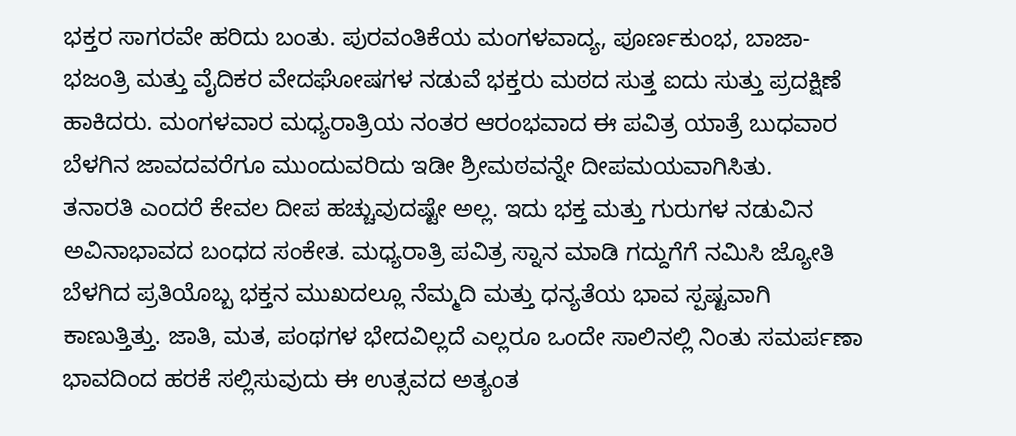ಭಕ್ತರ ಸಾಗರವೇ ಹರಿದು ಬಂತು. ಪುರವಂತಿಕೆಯ ಮಂಗಳವಾದ್ಯ, ಪೂರ್ಣಕುಂಭ, ಬಾಜಾ-ಭಜಂತ್ರಿ ಮತ್ತು ವೈದಿಕರ ವೇದಘೋಷಗಳ ನಡುವೆ ಭಕ್ತರು ಮಠದ ಸುತ್ತ ಐದು ಸುತ್ತು ಪ್ರದಕ್ಷಿಣೆ ಹಾಕಿದರು. ಮಂಗಳವಾರ ಮಧ್ಯರಾತ್ರಿಯ ನಂತರ ಆರಂಭವಾದ ಈ ಪವಿತ್ರ ಯಾತ್ರೆ ಬುಧವಾರ ಬೆಳಗಿನ ಜಾವದವರೆಗೂ ಮುಂದುವರಿದು ಇಡೀ ಶ್ರೀಮಠವನ್ನೇ ದೀಪಮಯವಾಗಿಸಿತು.
ತನಾರತಿ ಎಂದರೆ ಕೇವಲ ದೀಪ ಹಚ್ಚುವುದಷ್ಟೇ ಅಲ್ಲ. ಇದು ಭಕ್ತ ಮತ್ತು ಗುರುಗಳ ನಡುವಿನ ಅವಿನಾಭಾವದ ಬಂಧದ ಸಂಕೇತ. ಮಧ್ಯರಾತ್ರಿ ಪವಿತ್ರ ಸ್ನಾನ ಮಾಡಿ ಗದ್ದುಗೆಗೆ ನಮಿಸಿ ಜ್ಯೋತಿ ಬೆಳಗಿದ ಪ್ರತಿಯೊಬ್ಬ ಭಕ್ತನ ಮುಖದಲ್ಲೂ ನೆಮ್ಮದಿ ಮತ್ತು ಧನ್ಯತೆಯ ಭಾವ ಸ್ಪಷ್ಟವಾಗಿ ಕಾಣುತ್ತಿತ್ತು. ಜಾತಿ, ಮತ, ಪಂಥಗಳ ಭೇದವಿಲ್ಲದೆ ಎಲ್ಲರೂ ಒಂದೇ ಸಾಲಿನಲ್ಲಿ ನಿಂತು ಸಮರ್ಪಣಾ ಭಾವದಿಂದ ಹರಕೆ ಸಲ್ಲಿಸುವುದು ಈ ಉತ್ಸವದ ಅತ್ಯಂತ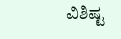ವಿಶಿಷ್ಟ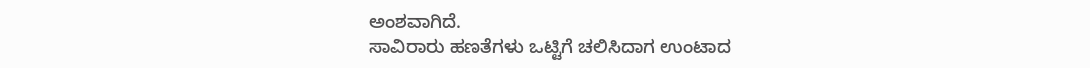ಅಂಶವಾಗಿದೆ.
ಸಾವಿರಾರು ಹಣತೆಗಳು ಒಟ್ಟಿಗೆ ಚಲಿಸಿದಾಗ ಉಂಟಾದ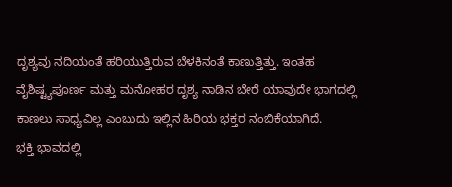ದೃಶ್ಯವು ನದಿಯಂತೆ ಹರಿಯುತ್ತಿರುವ ಬೆಳಕಿನಂತೆ ಕಾಣುತ್ತಿತ್ತು. ಇಂತಹ ವೈಶಿಷ್ಟ್ಯಪೂರ್ಣ ಮತ್ತು ಮನೋಹರ ದೃಶ್ಯ ನಾಡಿನ ಬೇರೆ ಯಾವುದೇ ಭಾಗದಲ್ಲಿ ಕಾಣಲು ಸಾಧ್ಯವಿಲ್ಲ ಎಂಬುದು ಇಲ್ಲಿನ ಹಿರಿಯ ಭಕ್ತರ ನಂಬಿಕೆಯಾಗಿದೆ.
ಭಕ್ತಿ ಭಾವದಲ್ಲಿ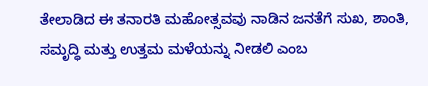ತೇಲಾಡಿದ ಈ ತನಾರತಿ ಮಹೋತ್ಸವವು ನಾಡಿನ ಜನತೆಗೆ ಸುಖ, ಶಾಂತಿ, ಸಮೃದ್ಧಿ ಮತ್ತು ಉತ್ತಮ ಮಳೆಯನ್ನು ನೀಡಲಿ ಎಂಬ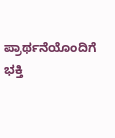ಪ್ರಾರ್ಥನೆಯೊಂದಿಗೆ ಭಕ್ತಿ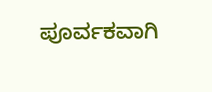ಪೂರ್ವಕವಾಗಿ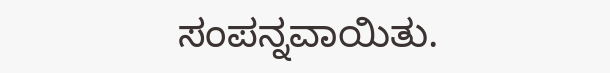ಸಂಪನ್ನವಾಯಿತು.